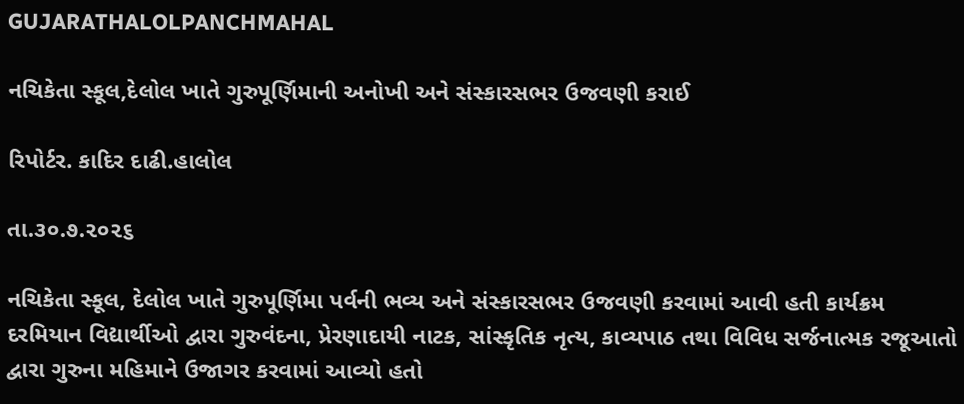GUJARATHALOLPANCHMAHAL

નચિકેતા સ્કૂલ,દેલોલ ખાતે ગુરુપૂર્ણિમાની અનોખી અને સંસ્કારસભર ઉજવણી કરાઈ

રિપોર્ટર. કાદિર દાઢી.હાલોલ

તા.૩૦.૭.૨૦૨૬

નચિકેતા સ્કૂલ, દેલોલ ખાતે ગુરુપૂર્ણિમા પર્વની ભવ્ય અને સંસ્કારસભર ઉજવણી કરવામાં આવી હતી કાર્યક્રમ દરમિયાન વિદ્યાર્થીઓ દ્વારા ગુરુવંદના, પ્રેરણાદાયી નાટક, સાંસ્કૃતિક નૃત્ય, કાવ્યપાઠ તથા વિવિધ સર્જનાત્મક રજૂઆતો દ્વારા ગુરુના મહિમાને ઉજાગર કરવામાં આવ્યો હતો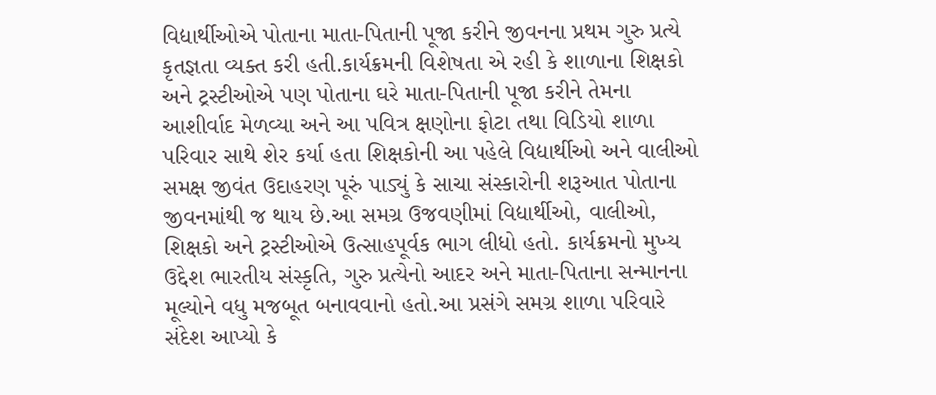વિદ્યાર્થીઓએ પોતાના માતા-પિતાની પૂજા કરીને જીવનના પ્રથમ ગુરુ પ્રત્યે કૃતજ્ઞતા વ્યક્ત કરી હતી.કાર્યક્રમની વિશેષતા એ રહી કે શાળાના શિક્ષકો અને ટ્રસ્ટીઓએ પણ પોતાના ઘરે માતા-પિતાની પૂજા કરીને તેમના આશીર્વાદ મેળવ્યા અને આ પવિત્ર ક્ષણોના ફોટા તથા વિડિયો શાળા પરિવાર સાથે શેર કર્યા હતા શિક્ષકોની આ પહેલે વિદ્યાર્થીઓ અને વાલીઓ સમક્ષ જીવંત ઉદાહરણ પૂરું પાડ્યું કે સાચા સંસ્કારોની શરૂઆત પોતાના જીવનમાંથી જ થાય છે.આ સમગ્ર ઉજવણીમાં વિદ્યાર્થીઓ, વાલીઓ, શિક્ષકો અને ટ્રસ્ટીઓએ ઉત્સાહપૂર્વક ભાગ લીધો હતો. કાર્યક્રમનો મુખ્ય ઉદ્દેશ ભારતીય સંસ્કૃતિ, ગુરુ પ્રત્યેનો આદર અને માતા-પિતાના સન્માનના મૂલ્યોને વધુ મજબૂત બનાવવાનો હતો.આ પ્રસંગે સમગ્ર શાળા પરિવારે સંદેશ આપ્યો કે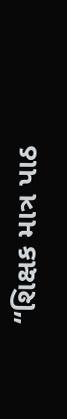“શિક્ષક માત્ર પાઠ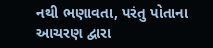નથી ભણાવતા, પરંતુ પોતાના આચરણ દ્વારા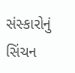સંસ્કારોનું સિંચન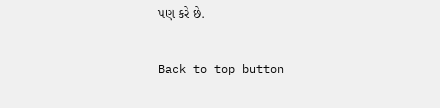પણ કરે છે.

Back to top button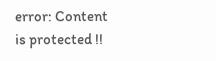error: Content is protected !!